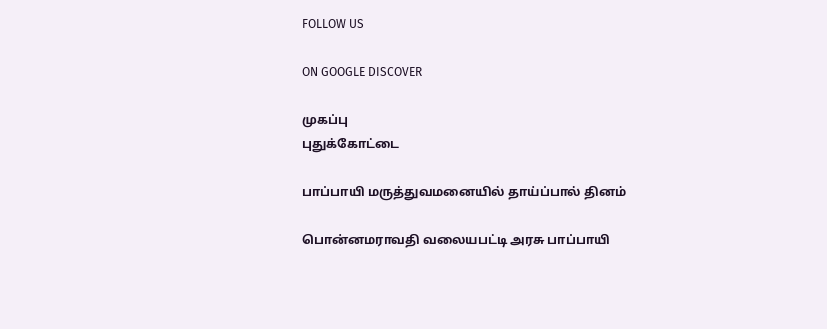FOLLOW US

ON GOOGLE DISCOVER

முகப்பு
புதுக்கோட்டை

பாப்பாயி மருத்துவமனையில் தாய்ப்பால் தினம்

பொன்னமராவதி வலையபட்டி அரசு பாப்பாயி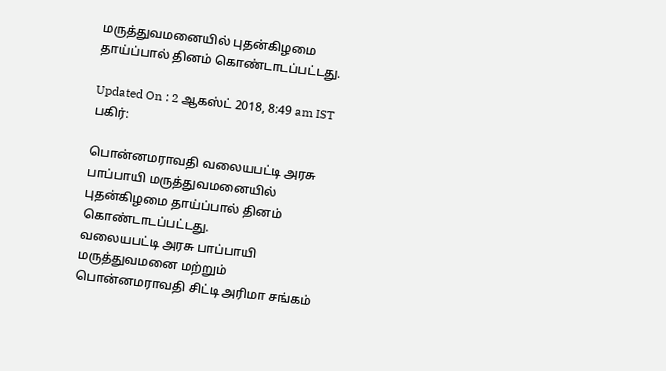மருத்துவமனையில் புதன்கிழமை தாய்ப்பால் தினம் கொண்டாடப்பட்டது.

Updated On : 2 ஆகஸ்ட் 2018, 8:49 am IST
பகிர்:

பொன்னமராவதி வலையபட்டி அரசு பாப்பாயி மருத்துவமனையில் புதன்கிழமை தாய்ப்பால் தினம் கொண்டாடப்பட்டது.
வலையபட்டி அரசு பாப்பாயி மருத்துவமனை மற்றும் பொன்னமராவதி சிட்டி அரிமா சங்கம்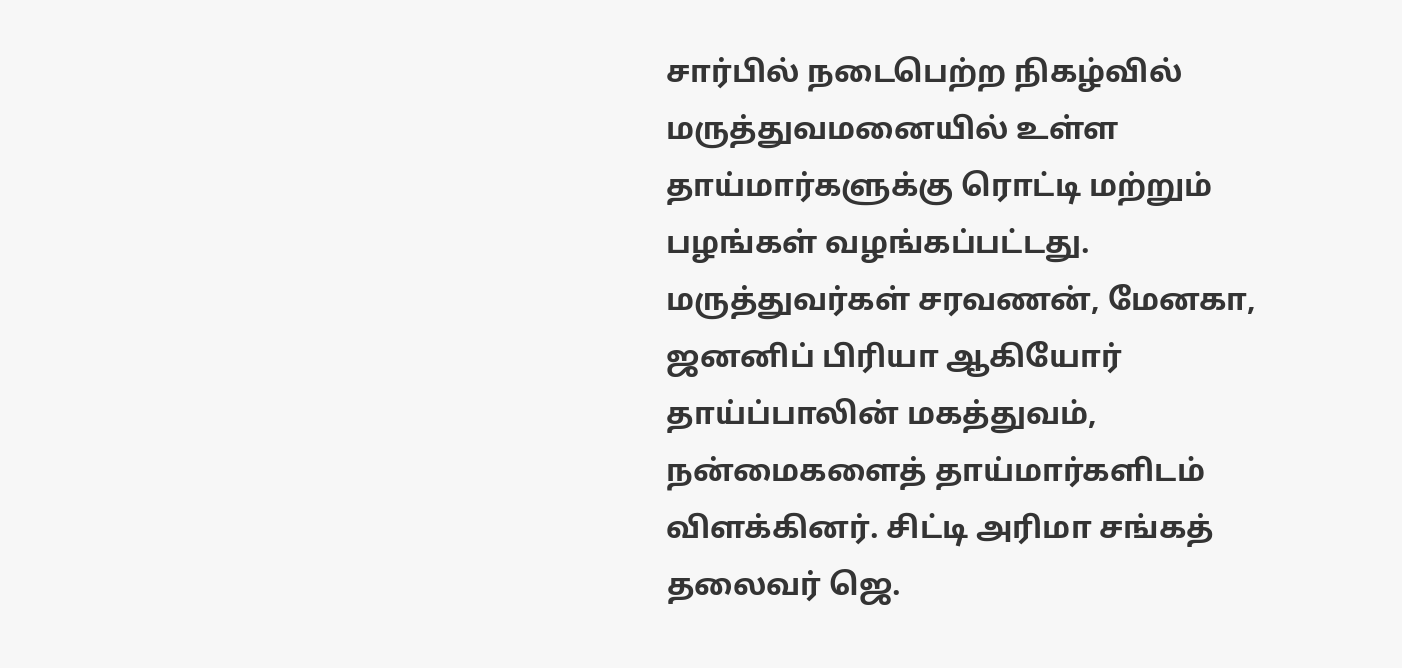சார்பில் நடைபெற்ற நிகழ்வில் மருத்துவமனையில் உள்ள தாய்மார்களுக்கு ரொட்டி மற்றும் பழங்கள் வழங்கப்பட்டது.
மருத்துவர்கள் சரவணன், மேனகா, ஜனனிப் பிரியா ஆகியோர் தாய்ப்பாலின் மகத்துவம், நன்மைகளைத் தாய்மார்களிடம் விளக்கினர். சிட்டி அரிமா சங்கத் தலைவர் ஜெ.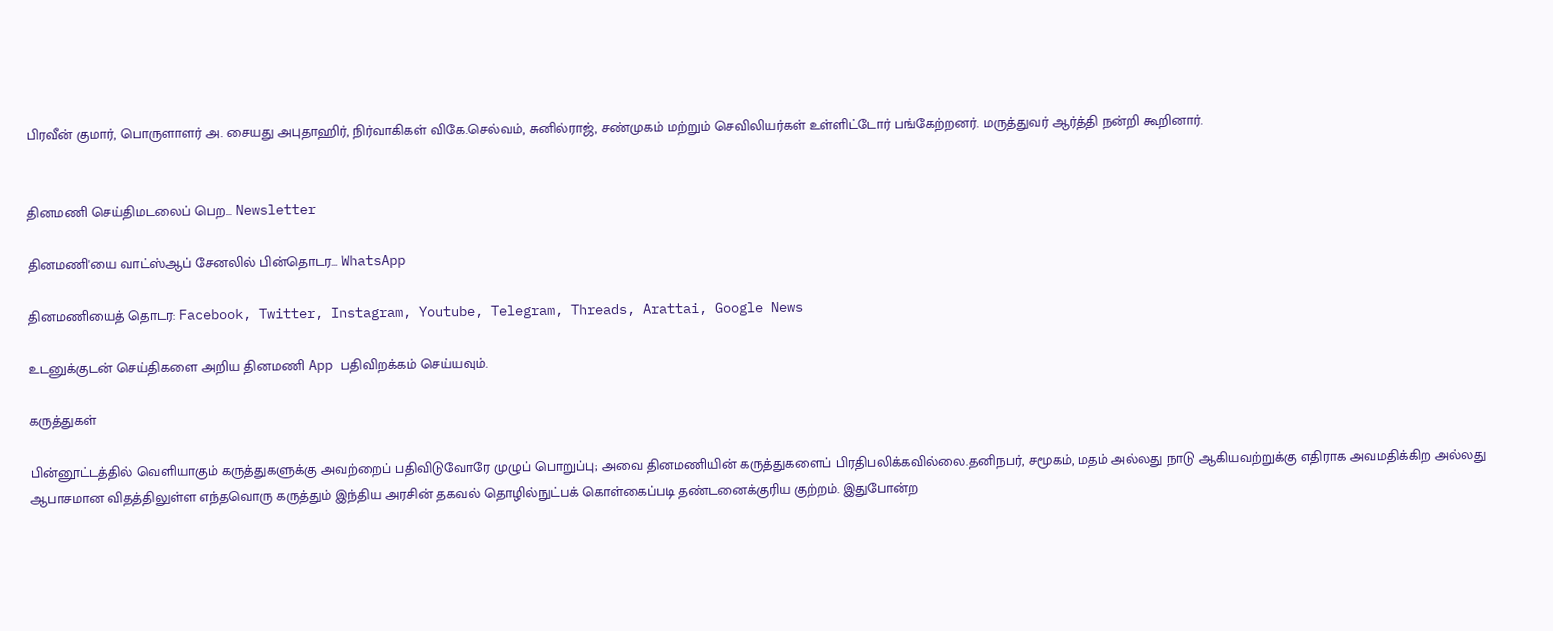பிரவீன் குமார், பொருளாளர் அ. சையது அபுதாஹிர், நிர்வாகிகள் விகே.செல்வம், சுனில்ராஜ், சண்முகம் மற்றும் செவிலியர்கள் உள்ளிட்டோர் பங்கேற்றனர். மருத்துவர் ஆர்த்தி நன்றி கூறினார்.


தினமணி செய்திமடலைப் பெற... Newsletter

தினமணி'யை வாட்ஸ்ஆப் சேனலில் பின்தொடர... WhatsApp

தினமணியைத் தொடர: Facebook, Twitter, Instagram, Youtube, Telegram, Threads, Arattai, Google News

உடனுக்குடன் செய்திகளை அறிய தினமணி App பதிவிறக்கம் செய்யவும்.

கருத்துகள்

பின்னூட்டத்தில் வெளியாகும் கருத்துகளுக்கு அவற்றைப் பதிவிடுவோரே முழுப் பொறுப்பு; அவை தினமணியின் கருத்துகளைப் பிரதிபலிக்கவில்லை.தனிநபர், சமூகம், மதம் அல்லது நாடு ஆகியவற்றுக்கு எதிராக அவமதிக்கிற அல்லது ஆபாசமான விதத்திலுள்ள எந்தவொரு கருத்தும் இந்திய அரசின் தகவல் தொழில்நுட்பக் கொள்கைப்படி தண்டனைக்குரிய குற்றம். இதுபோன்ற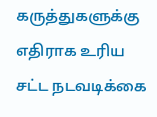கருத்துகளுக்கு எதிராக உரிய சட்ட நடவடிக்கை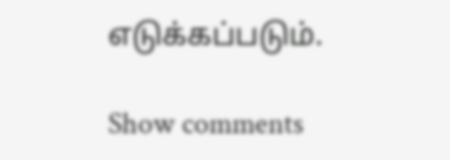எடுக்கப்படும்.

Show comments